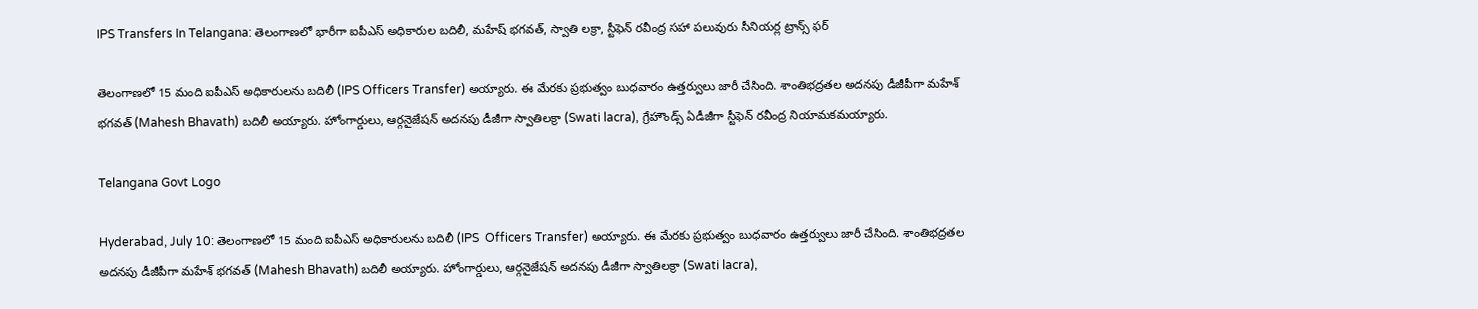IPS Transfers In Telangana: తెలంగాణ‌లో భారీగా ఐపీఎస్ అధికారుల బ‌దిలీ, మ‌హేష్ భ‌గ‌వ‌త్, స్వాతి ల‌క్రా, స్టీఫెన్ ర‌వీంద్ర సహా ప‌లువురు సీనియ‌ర్ల ట్రాన్స్ ఫ‌ర్

తెలంగాణలో 15 మంది ఐపీఎస్‌ అధికారులను బదిలీ (IPS Officers Transfer) అయ్యారు. ఈ మేరకు ప్రభుత్వం బుధవారం ఉత్తర్వులు జారీ చేసింది. శాంతిభద్రతల అదనపు డీజీపీగా మహేశ్‌ భగవత్‌ (Mahesh Bhavath) బదిలీ అయ్యారు. హోంగార్డులు, ఆర్గనైజేషన్‌ అదనపు డీజీగా స్వాతిలక్రా (Swati lacra), గ్రేహౌండ్స్‌ ఏడీజీగా స్టీఫెన్‌ రవీంద్ర నియామకమయ్యారు.

Telangana Govt Logo

Hyderabad, July 10: తెలంగాణలో 15 మంది ఐపీఎస్‌ అధికారులను బదిలీ (IPS  Officers Transfer) అయ్యారు. ఈ మేరకు ప్రభుత్వం బుధవారం ఉత్తర్వులు జారీ చేసింది. శాంతిభద్రతల అదనపు డీజీపీగా మహేశ్‌ భగవత్‌ (Mahesh Bhavath) బదిలీ అయ్యారు. హోంగార్డులు, ఆర్గనైజేషన్‌ అదనపు డీజీగా స్వాతిలక్రా (Swati lacra),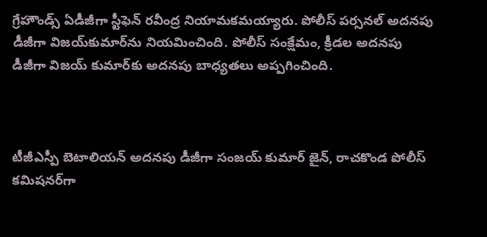గ్రేహౌండ్స్‌ ఏడీజీగా స్టీఫెన్‌ రవీంద్ర నియామకమయ్యారు. పోలీస్‌ పర్సనల్‌ అదనపు డీజీగా విజయ్‌కుమార్‌ను నియమించింది. పోలీస్‌ సంక్షేమం, క్రీడల అదనపు డీజీగా విజయ్‌ కుమార్‌కు అదనపు బాధ్యతలు అప్పగించింది.



టీజీఎస్పీ బెటాలియన్‌ అదనపు డీజీగా సంజయ్‌ కుమార్‌ జైన్‌, రాచకొండ పోలీస్‌ కమిషనర్‌గా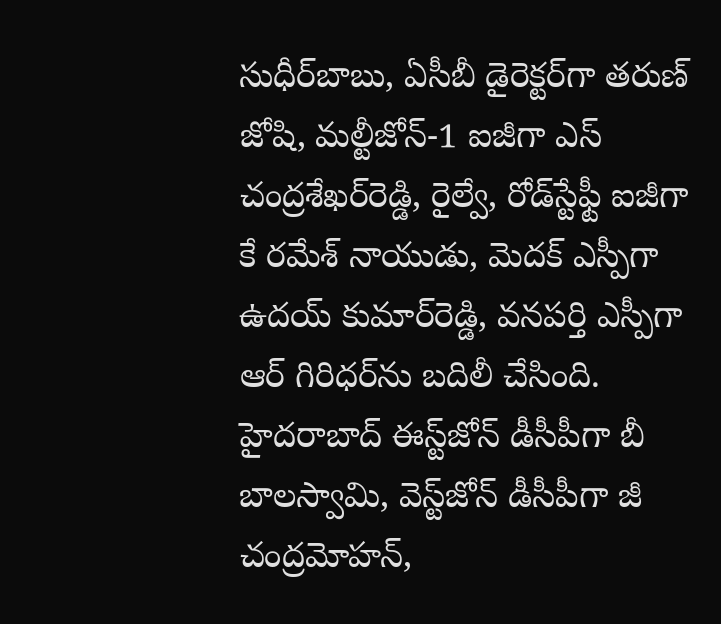సుధీర్‌బాబు, ఏసీబీ డైరెక్టర్‌గా తరుణ్‌ జోషి, మల్టీజోన్‌-1 ఐజీగా ఎస్‌ చంద్రశేఖర్‌రెడ్డి, రైల్వే, రోడ్‌స్టేఫ్టీ ఐజీగా కే రమేశ్‌ నాయుడు, మెదక్‌ ఎస్పీగా ఉదయ్‌ కుమార్‌రెడ్డి, వనపర్తి ఎస్పీగా ఆర్‌ గిరిధర్‌ను బదిలీ చేసింది. హైదరాబాద్‌ ఈస్ట్‌జోన్‌ డీసీపీగా బీ బాలస్వామి, వెస్ట్‌జోన్‌ డీసీపీగా జీ చంద్రమోహన్‌,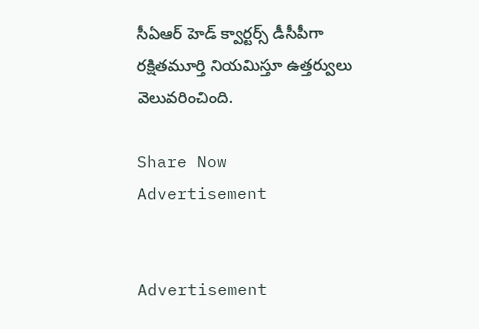సీఏఆర్‌ హెడ్‌ క్వార్టర్స్‌ డీసీపీగా రక్షితమూర్తి నియమిస్తూ ఉత్తర్వులు వెలువరించింది.

Share Now
Advertisement


Advertisement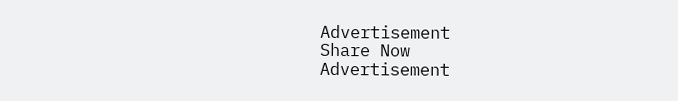Advertisement
Share Now
Advertisement